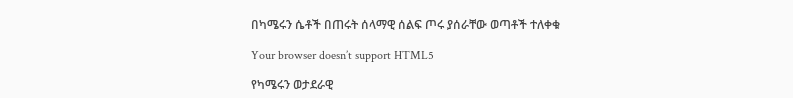በካሜሩን ሴቶች በጠሩት ሰላማዊ ሰልፍ ጦሩ ያሰራቸው ወጣቶች ተለቀቁ

Your browser doesn’t support HTML5

የካሜሩን ወታደራዊ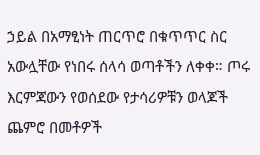ኃይል በአማፂነት ጠርጥሮ በቁጥጥር ስር አውሏቸው የነበሩ ሰላሳ ወጣቶችን ለቀቀ። ጦሩ እርምጃውን የወሰደው የታሳሪዎቹን ወላጆች ጨምሮ በመቶዎች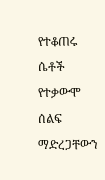የተቆጠሩ ሴቶች የተቃውሞ ሰልፍ ማድረጋቸውን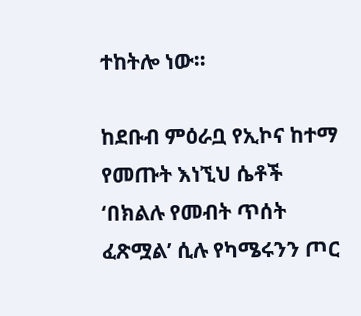ተከትሎ ነው።

ከደቡብ ምዕራቧ የኢኮና ከተማ የመጡት እነኚህ ሴቶች ‘በክልሉ የመብት ጥሰት ፈጽሟል’ ሲሉ የካሜሩንን ጦር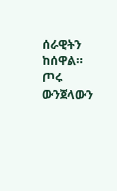ሰራዊትን ከሰዋል። ጦሩ ውንጀላውን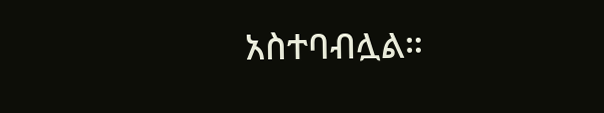አስተባብሏል።